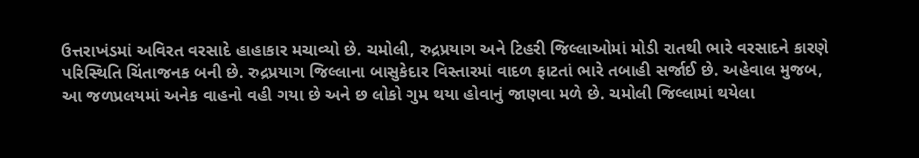ઉત્તરાખંડમાં અવિરત વરસાદે હાહાકાર મચાવ્યો છે. ચમોલી, રુદ્રપ્રયાગ અને ટિહરી જિલ્લાઓમાં મોડી રાતથી ભારે વરસાદને કારણે પરિસ્થિતિ ચિંતાજનક બની છે. રુદ્રપ્રયાગ જિલ્લાના બાસુકેદાર વિસ્તારમાં વાદળ ફાટતાં ભારે તબાહી સર્જાઈ છે. અહેવાલ મુજબ, આ જળપ્રલયમાં અનેક વાહનો વહી ગયા છે અને છ લોકો ગુમ થયા હોવાનું જાણવા મળે છે. ચમોલી જિલ્લામાં થયેલા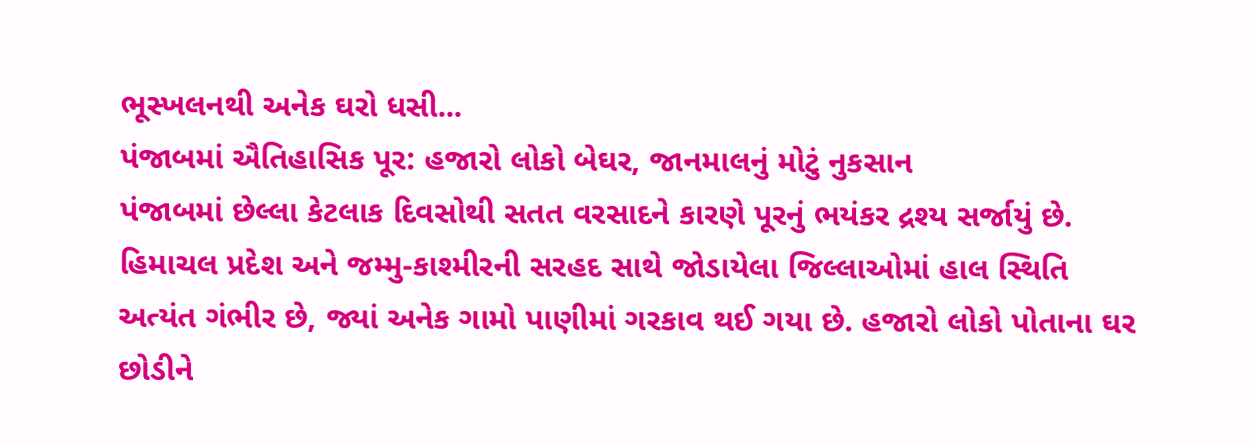ભૂસ્ખલનથી અનેક ઘરો ધસી...
પંજાબમાં ઐતિહાસિક પૂર: હજારો લોકો બેઘર, જાનમાલનું મોટું નુકસાન
પંજાબમાં છેલ્લા કેટલાક દિવસોથી સતત વરસાદને કારણે પૂરનું ભયંકર દ્રશ્ય સર્જાયું છે. હિમાચલ પ્રદેશ અને જમ્મુ-કાશ્મીરની સરહદ સાથે જોડાયેલા જિલ્લાઓમાં હાલ સ્થિતિ અત્યંત ગંભીર છે, જ્યાં અનેક ગામો પાણીમાં ગરકાવ થઈ ગયા છે. હજારો લોકો પોતાના ઘર છોડીને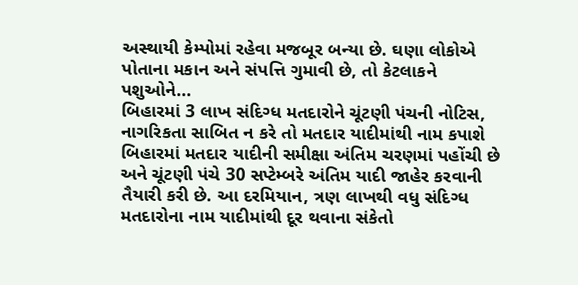અસ્થાયી કેમ્પોમાં રહેવા મજબૂર બન્યા છે. ઘણા લોકોએ પોતાના મકાન અને સંપત્તિ ગુમાવી છે, તો કેટલાકને પશુઓને...
બિહારમાં 3 લાખ સંદિગ્ધ મતદારોને ચૂંટણી પંચની નોટિસ, નાગરિકતા સાબિત ન કરે તો મતદાર યાદીમાંથી નામ કપાશે
બિહારમાં મતદાર યાદીની સમીક્ષા અંતિમ ચરણમાં પહોંચી છે અને ચૂંટણી પંચે 30 સપ્ટેમ્બરે અંતિમ યાદી જાહેર કરવાની તૈયારી કરી છે. આ દરમિયાન, ત્રણ લાખથી વધુ સંદિગ્ધ મતદારોના નામ યાદીમાંથી દૂર થવાના સંકેતો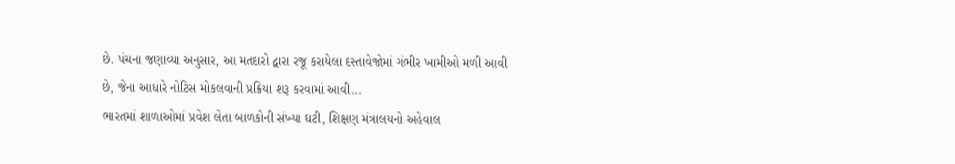છે. પંચના જણાવ્યા અનુસાર, આ મતદારો દ્વારા રજૂ કરાયેલા દસ્તાવેજોમાં ગંભીર ખામીઓ મળી આવી છે, જેના આધારે નોટિસ મોકલવાની પ્રક્રિયા શરૂ કરવામાં આવી...
ભારતમાં શાળાઓમાં પ્રવેશ લેતા બાળકોની સંખ્યા ઘટી, શિક્ષણ મંત્રાલયનો અહેવાલ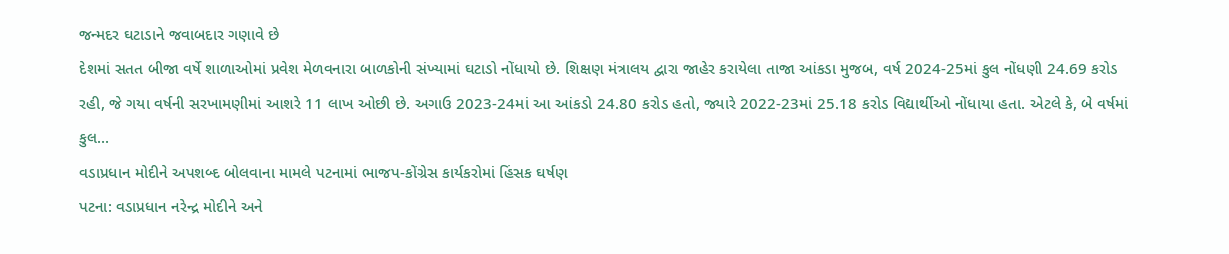જન્મદર ઘટાડાને જવાબદાર ગણાવે છે
દેશમાં સતત બીજા વર્ષે શાળાઓમાં પ્રવેશ મેળવનારા બાળકોની સંખ્યામાં ઘટાડો નોંધાયો છે. શિક્ષણ મંત્રાલય દ્વારા જાહેર કરાયેલા તાજા આંકડા મુજબ, વર્ષ 2024-25માં કુલ નોંધણી 24.69 કરોડ રહી, જે ગયા વર્ષની સરખામણીમાં આશરે 11 લાખ ઓછી છે. અગાઉ 2023-24માં આ આંકડો 24.80 કરોડ હતો, જ્યારે 2022-23માં 25.18 કરોડ વિદ્યાર્થીઓ નોંધાયા હતા. એટલે કે, બે વર્ષમાં કુલ...
વડાપ્રધાન મોદીને અપશબ્દ બોલવાના મામલે પટનામાં ભાજપ-કોંગ્રેસ કાર્યકરોમાં હિંસક ઘર્ષણ
પટના: વડાપ્રધાન નરેન્દ્ર મોદીને અને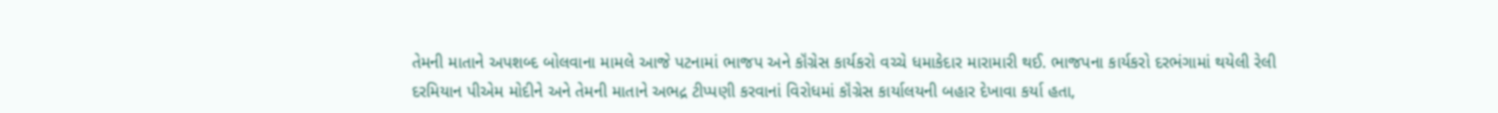તેમની માતાને અપશબ્દ બોલવાના મામલે આજે પટનામાં ભાજપ અને કૉંગ્રેસ કાર્યકરો વચ્ચે ધમાકેદાર મારામારી થઈ. ભાજપના કાર્યકરો દરભંગામાં થયેલી રેલી દરમિયાન પીએમ મોદીને અને તેમની માતાને અભદ્ર ટીપ્પણી કરવાનાં વિરોધમાં કૉંગ્રેસ કાર્યાલયની બહાર દેખાવા કર્યા હતા,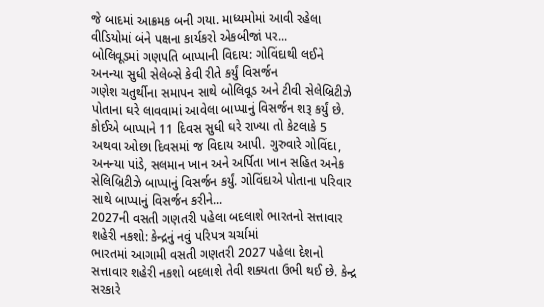જે બાદમાં આક્રમક બની ગયા. માધ્યમોમાં આવી રહેલા વીડિયોમાં બંને પક્ષના કાર્યકરો એકબીજાં પર...
બોલિવૂડમાં ગણપતિ બાપ્પાની વિદાય: ગોવિંદાથી લઈને અનન્યા સુધી સેલેબ્સે કેવી રીતે કર્યું વિસર્જન
ગણેશ ચતુર્થીના સમાપન સાથે બોલિવૂડ અને ટીવી સેલેબ્રિટીઝે પોતાના ઘરે લાવવામાં આવેલા બાપ્પાનું વિસર્જન શરૂ કર્યું છે. કોઈએ બાપ્પાને 11 દિવસ સુધી ઘરે રાખ્યા તો કેટલાકે 5 અથવા ઓછા દિવસમાં જ વિદાય આપી. ગુરુવારે ગોવિંદા, અનન્યા પાંડે, સલમાન ખાન અને અર્પિતા ખાન સહિત અનેક સેલિબ્રિટીઝે બાપ્પાનું વિસર્જન કર્યું. ગોવિંદાએ પોતાના પરિવાર સાથે બાપ્પાનું વિસર્જન કરીને...
2027ની વસતી ગણતરી પહેલા બદલાશે ભારતનો સત્તાવાર શહેરી નકશો: કેન્દ્રનું નવું પરિપત્ર ચર્ચામાં
ભારતમાં આગામી વસતી ગણતરી 2027 પહેલા દેશનો સત્તાવાર શહેરી નકશો બદલાશે તેવી શક્યતા ઉભી થઈ છે. કેન્દ્ર સરકારે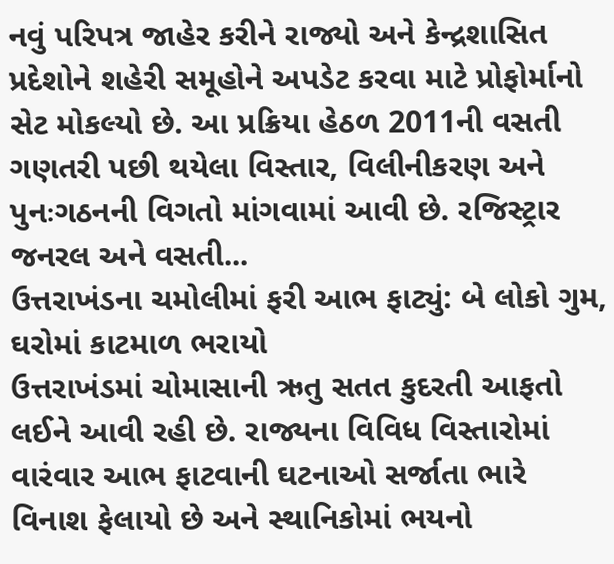નવું પરિપત્ર જાહેર કરીને રાજ્યો અને કેન્દ્રશાસિત પ્રદેશોને શહેરી સમૂહોને અપડેટ કરવા માટે પ્રોફોર્માનો સેટ મોકલ્યો છે. આ પ્રક્રિયા હેઠળ 2011ની વસતી ગણતરી પછી થયેલા વિસ્તાર, વિલીનીકરણ અને પુનઃગઠનની વિગતો માંગવામાં આવી છે. રજિસ્ટ્રાર જનરલ અને વસતી...
ઉત્તરાખંડના ચમોલીમાં ફરી આભ ફાટ્યું: બે લોકો ગુમ, ઘરોમાં કાટમાળ ભરાયો
ઉત્તરાખંડમાં ચોમાસાની ઋતુ સતત કુદરતી આફતો લઈને આવી રહી છે. રાજ્યના વિવિધ વિસ્તારોમાં વારંવાર આભ ફાટવાની ઘટનાઓ સર્જાતા ભારે વિનાશ ફેલાયો છે અને સ્થાનિકોમાં ભયનો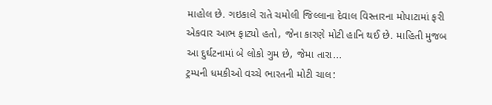માહોલ છે. ગઇકાલે રાતે ચમોલી જિલ્લાના દેવાલ વિસ્તારના મોપાટામાં ફરી એકવાર આભ ફાટ્યો હતો, જેના કારણે મોટી હાનિ થઈ છે. માહિતી મુજબ આ દુર્ઘટનામાં બે લોકો ગુમ છે, જેમા તારા...
ટ્રમ્પની ધમકીઓ વચ્ચે ભારતની મોટી ચાલ: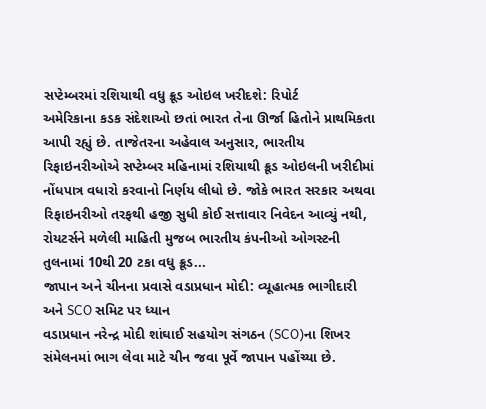સપ્ટેમ્બરમાં રશિયાથી વધુ ક્રૂડ ઓઇલ ખરીદશે: રિપોર્ટ
અમેરિકાના કડક સંદેશાઓ છતાં ભારત તેના ઊર્જા હિતોને પ્રાથમિકતા આપી રહ્યું છે. તાજેતરના અહેવાલ અનુસાર, ભારતીય રિફાઇનરીઓએ સપ્ટેમ્બર મહિનામાં રશિયાથી ક્રૂડ ઓઇલની ખરીદીમાં નોંધપાત્ર વધારો કરવાનો નિર્ણય લીધો છે. જોકે ભારત સરકાર અથવા રિફાઇનરીઓ તરફથી હજી સુધી કોઈ સત્તાવાર નિવેદન આવ્યું નથી, રોયટર્સને મળેલી માહિતી મુજબ ભારતીય કંપનીઓ ઓગસ્ટની તુલનામાં 10થી 20 ટકા વધુ ક્રૂડ...
જાપાન અને ચીનના પ્રવાસે વડાપ્રધાન મોદી: વ્યૂહાત્મક ભાગીદારી અને SCO સમિટ પર ધ્યાન
વડાપ્રધાન નરેન્દ્ર મોદી શાંઘાઈ સહયોગ સંગઠન (SCO)ના શિખર સંમેલનમાં ભાગ લેવા માટે ચીન જવા પૂર્વે જાપાન પહોંચ્યા છે.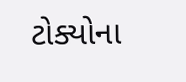ટોક્યોના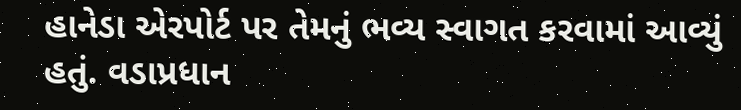હાનેડા એરપોર્ટ પર તેમનું ભવ્ય સ્વાગત કરવામાં આવ્યું હતું. વડાપ્રધાન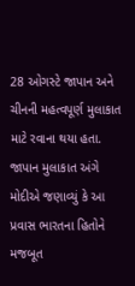28 ઓગસ્ટે જાપાન અને ચીનની મહત્વપૂર્ણ મુલાકાત માટે રવાના થયા હતા. જાપાન મુલાકાત અંગે મોદીએ જણાવ્યું કે આ પ્રવાસ ભારતના હિતોને મજબૂત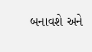બનાવશે અને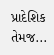પ્રાદેશિક તેમજ...